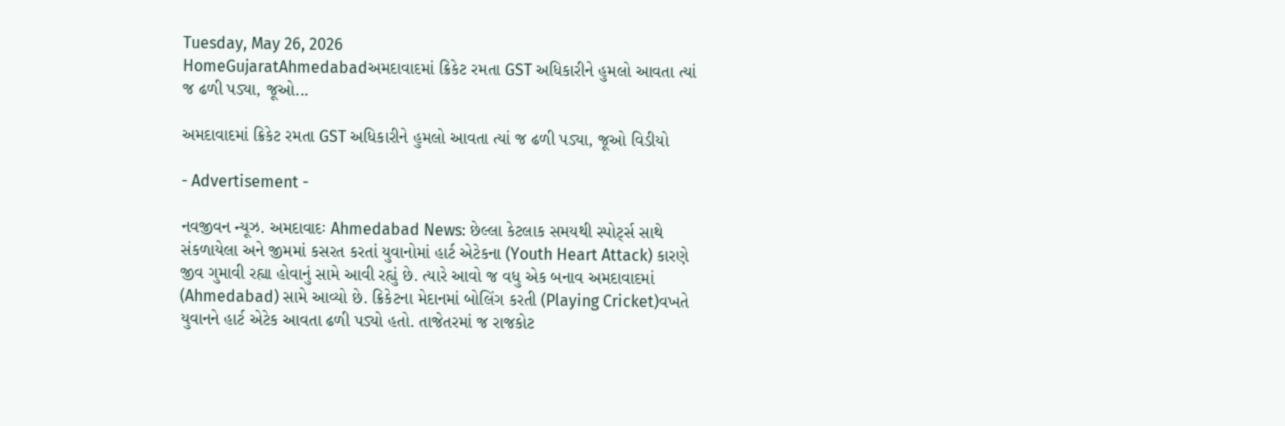Tuesday, May 26, 2026
HomeGujaratAhmedabadઅમદાવાદમાં ક્રિકેટ રમતા GST અધિકારીને હુમલો આવતા ત્યાં જ ઢળી પડ્યા, જૂઓ...

અમદાવાદમાં ક્રિકેટ રમતા GST અધિકારીને હુમલો આવતા ત્યાં જ ઢળી પડ્યા, જૂઓ વિડીયો

- Advertisement -

નવજીવન ન્યૂઝ. અમદાવાદઃ Ahmedabad News: છેલ્લા કેટલાક સમયથી સ્પોર્ટ્સ સાથે સંકળાયેલા અને જીમમાં કસરત કરતાં યુવાનોમાં હાર્ટ એટેકના (Youth Heart Attack) કારણે જીવ ગુમાવી રહ્યા હોવાનું સામે આવી રહ્યું છે. ત્યારે આવો જ વધુ એક બનાવ અમદાવાદમાં (Ahmedabad) સામે આવ્યો છે. ક્રિકેટના મેદાનમાં બોલિંગ કરતી (Playing Cricket)વખતે યુવાનને હાર્ટ એટેક આવતા ઢળી પડ્યો હતો. તાજેતરમાં જ રાજકોટ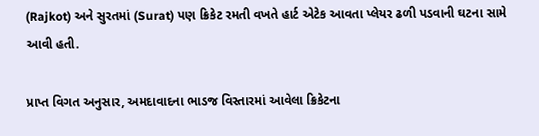(Rajkot) અને સુરતમાં (Surat) પણ ક્રિકેટ રમતી વખતે હાર્ટ એટેક આવતા પ્લેયર ઢળી પડવાની ઘટના સામે આવી હતી.

પ્રાપ્ત વિગત અનુસાર, અમદાવાદના ભાડજ વિસ્તારમાં આવેલા ક્રિકેટના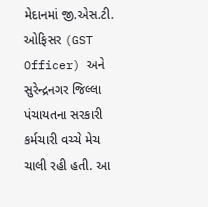મેદાનમાં જી.એસ.ટી. ઓફિસર (GST Officer) અને સુરેન્દ્રનગર જિલ્લા પંચાયતના સરકારી કર્મચારી વચ્ચે મેચ ચાલી રહી હતી. આ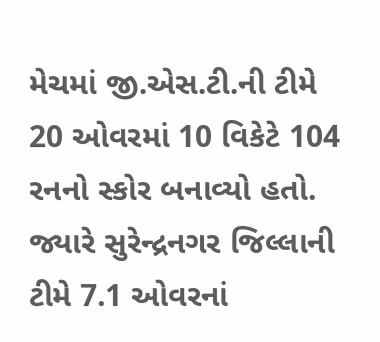મેચમાં જી.એસ.ટી.ની ટીમે 20 ઓવરમાં 10 વિકેટે 104 રનનો સ્કોર બનાવ્યો હતો. જ્યારે સુરેન્દ્રનગર જિલ્લાની ટીમે 7.1 ઓવરનાં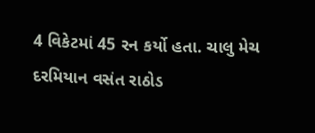4 વિકેટમાં 45 રન કર્યો હતા. ચાલુ મેચ દરમિયાન વસંત રાઠોડ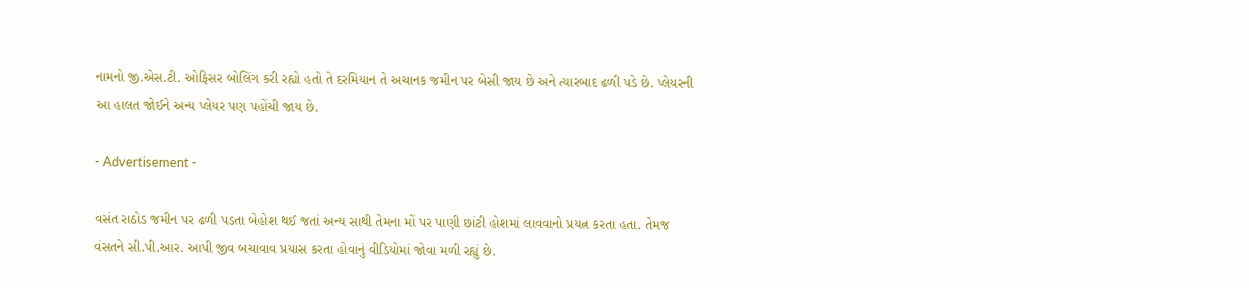નામનો જી.એસ.ટી. ઓફિસર બોલિંગ કરી રહ્યો હતો તે દરમિયાન તે અચાનક જમીન પર બેસી જાય છે અને ત્યારબાદ ઢળી પડે છે. પ્લેયરની આ હાલત જોઈને અન્ય પ્લેયર પણ પહોંચી જાય છે.

- Advertisement -

વસંત રાઠોડ જમીન પર ઢળી પડતા બેહોશ થઈ જતાં અન્ય સાથી તેમના મોં પર પાણી છાંટી હોશમાં લાવવાનો પ્રયત્ન કરતા હતા. તેમજ વંસતને સી.પી.આર. આપી જીવ બચાવાવ પ્રયાસ કરતા હોવાનું વીડિયોમાં જોવા મળી રહ્યું છે.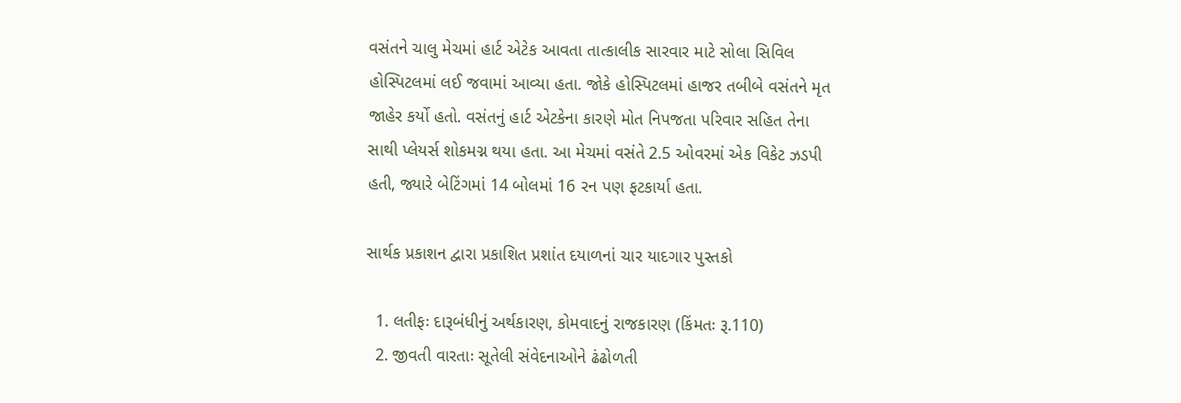વસંતને ચાલુ મેચમાં હાર્ટ એટેક આવતા તાત્કાલીક સારવાર માટે સોલા સિવિલ હોસ્પિટલમાં લઈ જવામાં આવ્યા હતા. જોકે હોસ્પિટલમાં હાજર તબીબે વસંતને મૃત જાહેર કર્યો હતો. વસંતનું હાર્ટ એટકેના કારણે મોત નિપજતા પરિવાર સહિત તેના સાથી પ્લેયર્સ શોકમગ્ન થયા હતા. આ મેચમાં વસંતે 2.5 ઓવરમાં એક વિકેટ ઝડપી હતી, જ્યારે બેટિંગમાં 14 બોલમાં 16 રન પણ ફટકાર્યા હતા.

સાર્થક પ્રકાશન દ્વારા પ્રકાશિત પ્રશાંત દયાળનાં ચાર યાદગાર પુસ્તકો

  1. લતીફઃ દારૂબંધીનું અર્થકારણ, કોમવાદનું રાજકારણ (કિંમતઃ રૂ.110)
  2. જીવતી વારતાઃ સૂતેલી સંવેદનાઓને ઢંઢોળતી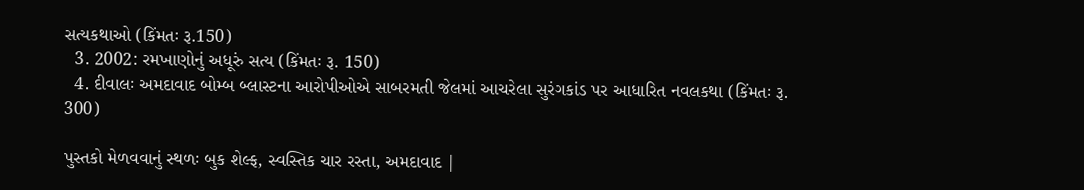સત્યકથાઓ (કિંમતઃ રૂ.150)
  3. 2002: રમખાણોનું અધૂરું સત્ય (કિંમતઃ રૂ. 150)
  4. દીવાલઃ અમદાવાદ બોમ્બ બ્લાસ્ટના આરોપીઓએ સાબરમતી જેલમાં આચરેલા સુરંગકાંડ પર આધારિત નવલકથા (કિંમતઃ રૂ. 300)

પુસ્તકો મેળવવાનું સ્થળઃ બુક શેલ્ફ, સ્વસ્તિક ચાર રસ્તા, અમદાવાદ |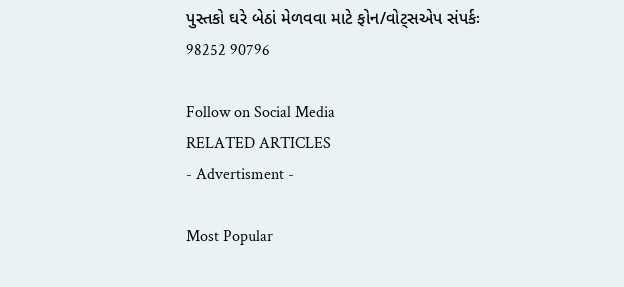પુસ્તકો ઘરે બેઠાં મેળવવા માટે ફોન/વોટ્સએપ સંપર્કઃ 98252 90796

Follow on Social Media
RELATED ARTICLES
- Advertisment -

Most Popular